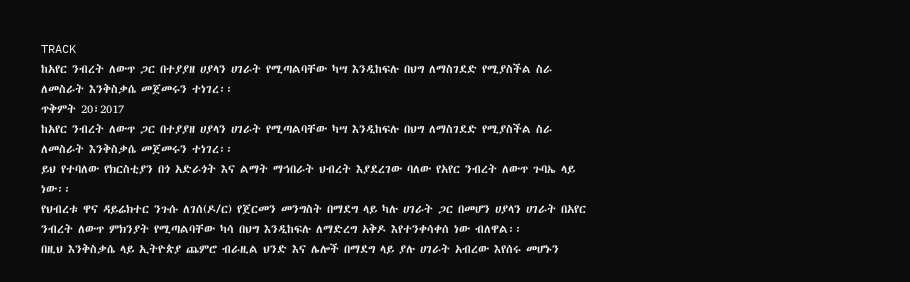TRACK
ከአየር ንብረት ለውጥ ጋር በተያያዘ ሀያላን ሀገራት የሚጣልባቸው ካሣ እንዲከፍሉ በህግ ለማስገደድ የሚያስችል ስራ ለመስራት እንቅስቃሴ መጀመሩን ተነገረ፡፡
ጥቅምት 20፣2017
ከአየር ንብረት ለውጥ ጋር በተያያዘ ሀያላን ሀገራት የሚጣልባቸው ካሣ እንዲከፍሉ በህግ ለማስገደድ የሚያስችል ስራ ለመስራት እንቅስቃሴ መጀመሩን ተነገረ፡፡
ይህ የተባለው የክርስቲያን በጎ አድራጎት እና ልማት ማኅበራት ህብረት እያደረገው ባለው የአየር ንብረት ለውጥ ጉባኤ ላይ ነው፡፡
የህብረቱ ዋና ዳይሬክተር ንጉሱ ለገሰ(ዶ/ር) የጀርመን መንግስት በማደግ ላይ ካሉ ሀገራት ጋር በመሆን ሀያላን ሀገራት በአየር ንብረት ለውጥ ምክንያት የሚጣልባቸው ካሳ በህግ እንዲከፍሉ ለማድረግ አቅዶ እየተንቀሳቀሰ ነው ብለዋል፡፡
በዚህ እንቅስቃሴ ላይ ኢትዮጵያ ጨምሮ ብራዚል ህንድ እና ሌሎች በማደግ ላይ ያሉ ሀገራት አብረው እየሰሩ መሆኑን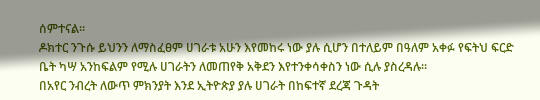ሰምተናል፡፡
ዶክተር ንጉሱ ይህንን ለማስፈፀም ሀገራቱ አሁን እየመከሩ ነው ያሉ ሲሆን በተለይም በዓለም አቀፉ የፍትህ ፍርድ ቤት ካሣ አንከፍልም የሚሉ ሀገራትን ለመጠየቅ አቅደን እየተንቀሳቀስን ነው ሲሉ ያስረዳሉ፡፡
በአየር ንብረት ለውጥ ምክንያት እንደ ኢትዮጵያ ያሉ ሀገራት በከፍተኛ ደረጃ ጉዳት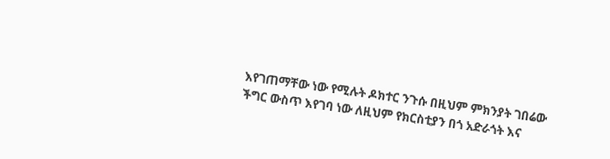እየገጠማቸው ነው የሚሉት ዶክተር ንጉሱ በዚህም ምክንያት ገበሬው ችግር ውስጥ እየገባ ነው ለዚህም የክርስቲያን በጎ አድራጎት እና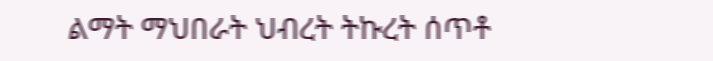ልማት ማህበራት ህብረት ትኩረት ሰጥቶ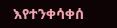እየተንቀሳቀሰ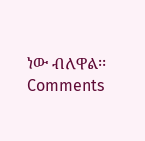ነው ብለዋል፡፡
Comments